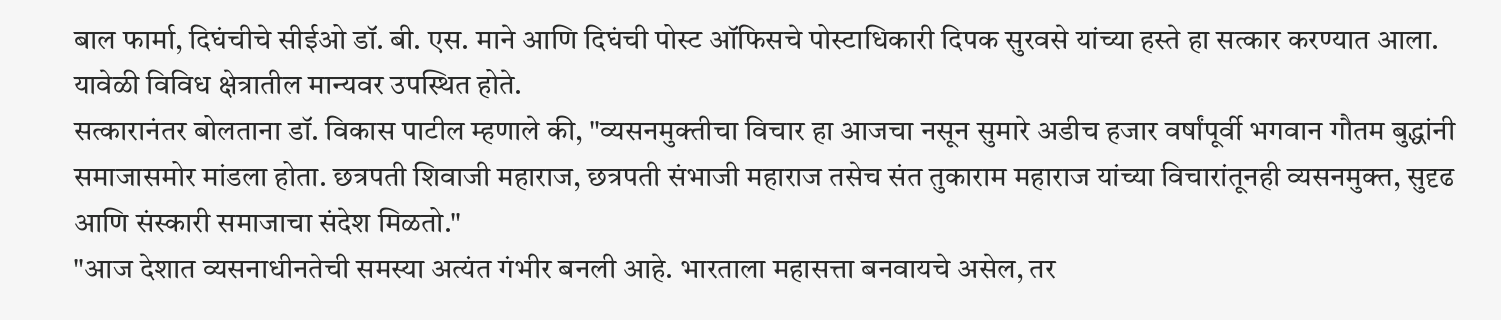बाल फार्मा, दिघंचीचे सीईओ डॉ. बी. एस. माने आणि दिघंची पोस्ट ऑफिसचे पोस्टाधिकारी दिपक सुरवसे यांच्या हस्ते हा सत्कार करण्यात आला. यावेळी विविध क्षेत्रातील मान्यवर उपस्थित होते.
सत्कारानंतर बोलताना डॉ. विकास पाटील म्हणाले की, "व्यसनमुक्तीचा विचार हा आजचा नसून सुमारे अडीच हजार वर्षांपूर्वी भगवान गौतम बुद्धांनी समाजासमोर मांडला होता. छत्रपती शिवाजी महाराज, छत्रपती संभाजी महाराज तसेच संत तुकाराम महाराज यांच्या विचारांतूनही व्यसनमुक्त, सुदृढ आणि संस्कारी समाजाचा संदेश मिळतो."
"आज देशात व्यसनाधीनतेची समस्या अत्यंत गंभीर बनली आहे. भारताला महासत्ता बनवायचे असेल, तर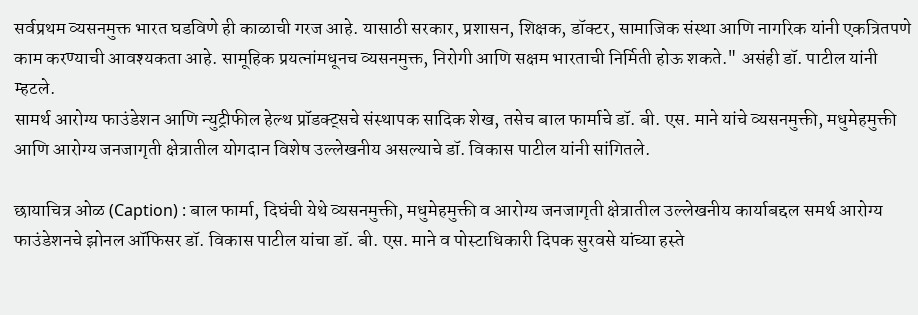सर्वप्रथम व्यसनमुक्त भारत घडविणे ही काळाची गरज आहे. यासाठी सरकार, प्रशासन, शिक्षक, डॉक्टर, सामाजिक संस्था आणि नागरिक यांनी एकत्रितपणे काम करण्याची आवश्यकता आहे. सामूहिक प्रयत्नांमधूनच व्यसनमुक्त, निरोगी आणि सक्षम भारताची निर्मिती होऊ शकते." असंही डॉ. पाटील यांनी म्हटले.
सामर्थ आरोग्य फाउंडेशन आणि न्युट्रीफील हेल्थ प्रॉडक्ट्सचे संस्थापक सादिक शेख, तसेच बाल फार्माचे डॉ. बी. एस. माने यांचे व्यसनमुक्ती, मधुमेहमुक्ती आणि आरोग्य जनजागृती क्षेत्रातील योगदान विशेष उल्लेखनीय असल्याचे डॉ. विकास पाटील यांनी सांगितले.

छायाचित्र ओळ (Caption) : बाल फार्मा, दिघंची येथे व्यसनमुक्ती, मधुमेहमुक्ती व आरोग्य जनजागृती क्षेत्रातील उल्लेखनीय कार्याबद्दल समर्थ आरोग्य फाउंडेशनचे झोनल ऑफिसर डॉ. विकास पाटील यांचा डॉ. बी. एस. माने व पोस्टाधिकारी दिपक सुरवसे यांच्या हस्ते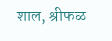शाल, श्रीफळ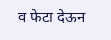व फेटा देऊन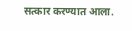सत्कार करण्यात आला.